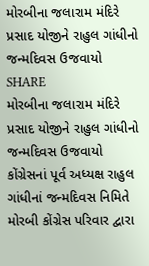મોરબીના જલારામ મંદિરે પ્રસાદ યોજીને રાહુલ ગાંધીનો જન્મદિવસ ઉજવાયો
SHARE
મોરબીના જલારામ મંદિરે પ્રસાદ યોજીને રાહુલ ગાંધીનો જન્મદિવસ ઉજવાયો
કોંગ્રેસનાં પૂર્વ અધ્યક્ષ રાહુલ ગાંધીનાં જન્મદિવસ નિમિતે મોરબી કોંગ્રેસ પરિવાર દ્વારા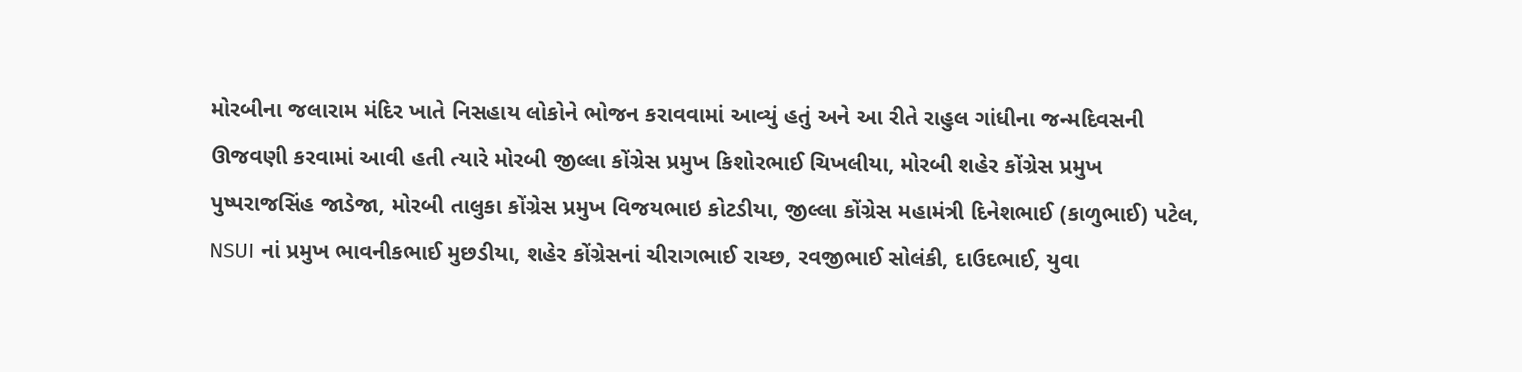મોરબીના જલારામ મંદિર ખાતે નિસહાય લોકોને ભોજન કરાવવામાં આવ્યું હતું અને આ રીતે રાહુલ ગાંધીના જન્મદિવસની ઊજવણી કરવામાં આવી હતી ત્યારે મોરબી જીલ્લા કોંગ્રેસ પ્રમુખ કિશોરભાઈ ચિખલીયા, મોરબી શહેર કોંગ્રેસ પ્રમુખ પુષ્પરાજસિંહ જાડેજા, મોરબી તાલુકા કોંગ્રેસ પ્રમુખ વિજયભાઇ કોટડીયા, જીલ્લા કોંગ્રેસ મહામંત્રી દિનેશભાઈ (કાળુભાઈ) પટેલ, NSUI નાં પ્રમુખ ભાવનીકભાઈ મુછડીયા, શહેર કોંગ્રેસનાં ચીરાગભાઈ રાચ્છ, રવજીભાઈ સોલંકી, દાઉદભાઈ, યુવા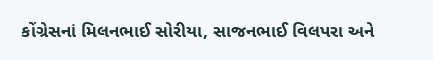કોંગ્રેસનાં મિલનભાઈ સોરીયા, સાજનભાઈ વિલપરા અને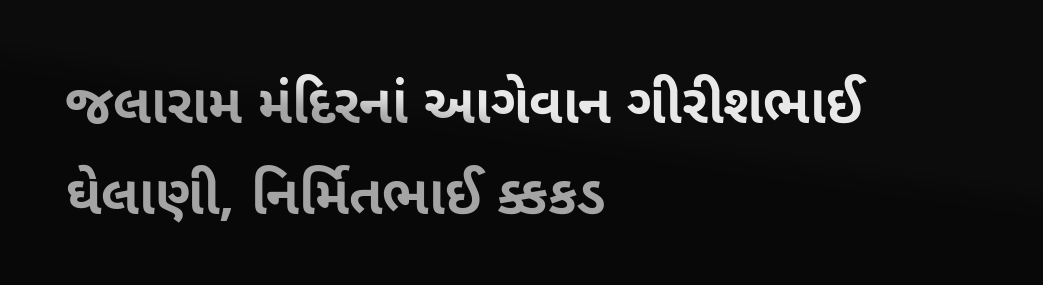જલારામ મંદિરનાં આગેવાન ગીરીશભાઈ ઘેલાણી, નિર્મિતભાઈ ક્કકડ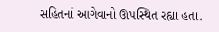સહિતનાં આગેવાનો ઊપસ્થિત રહ્યા હતા.